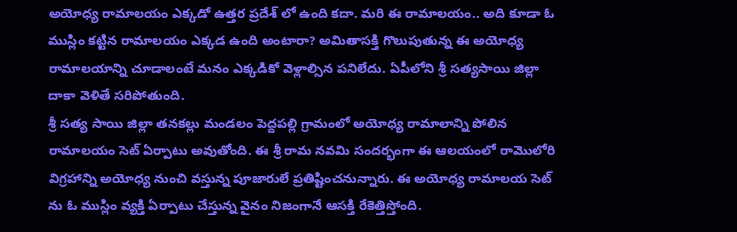అయోధ్య రామాలయం ఎక్కడో ఉత్తర ప్రదేశ్ లో ఉంది కదా. మరి ఈ రామాలయం.. అది కూడా ఓ ముస్లిం కట్టిన రామాలయం ఎక్కడ ఉంది అంటారా? అమితాసక్తి గొలుపుతున్న ఈ అయోధ్య రామాలయాన్ని చూడాలంటే మనం ఎక్కడికో వెళ్లాల్సిన పనిలేదు. ఏపీలోని శ్రీ సత్యసాయి జిల్లా దాకా వెళితే సరిపోతుంది.
శ్రీ సత్య సాయి జిల్లా తనకల్లు మండలం పెద్దపల్లి గ్రామంలో అయోధ్య రామాలాన్ని పోలిన రామాలయం సెట్ ఏర్పాటు అవుతోంది. ఈ శ్రీ రామ నవమి సందర్భంగా ఈ ఆలయంలో రామెులోరి విగ్రహాన్ని అయోధ్య నుంచి వస్తున్న పూజారులే ప్రతిష్టించనున్నారు. ఈ అయోధ్య రామాలయ సెట్ ను ఓ ముస్లిం వ్యక్తి ఏర్పాటు చేస్తున్న వైనం నిజంగానే ఆసక్తి రేకెత్తిస్తోంది.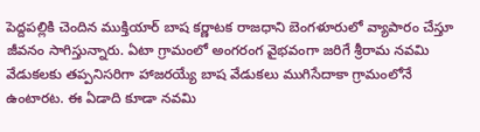పెద్దపల్లికి చెందిన ముక్తియార్ బాష కర్ణాటక రాజధాని బెంగళూరులో వ్యాపారం చేస్తూ జీవనం సాగిస్తున్నారు. ఏటా గ్రామంలో అంగరంగ వైభవంగా జరిగే శ్రీరామ నవమి వేడుకలకు తప్పనిసరిగా హాజరయ్యే బాష వేడుకలు ముగిసేదాకా గ్రామంలోనే ఉంటారట. ఈ ఏడాది కూడా నవమి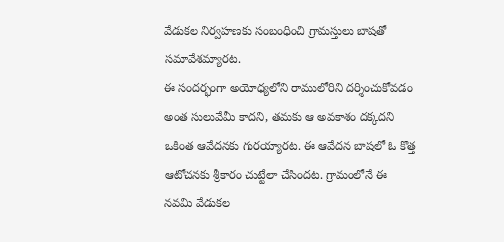వేడుకల నిర్వహణకు సంబంధించి గ్రామస్తులు బాషతో సమావేశమ్యారట.
ఈ సందర్భంగా అయోధ్యలోని రాములోరిని దర్శించుకోవడం అంత సులువేమీ కాదని, తమకు ఆ అవకాశం దక్కదని ఒకింత ఆవేదనకు గురయ్యారట. ఈ ఆవేదన బాషలో ఓ కొత్త ఆటోచనకు శ్రీకారం చుట్టేలా చేసిందట. గ్రామంలోనే ఈ నవమి వేడుకల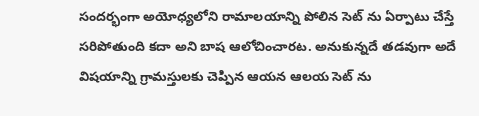సందర్భంగా అయోధ్యలోని రామాలయాన్ని పోలిన సెట్ ను ఏర్పాటు చేస్తే సరిపోతుంది కదా అని బాష ఆలోచించారట. అనుకున్నదే తడవుగా అదే విషయాన్ని గ్రామస్తులకు చెప్పిన ఆయన ఆలయ సెట్ ను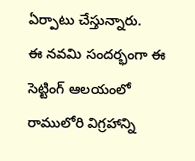ఏర్పాటు చేస్తున్నారు.
ఈ నవమి సందర్భంగా ఈ సెట్టింగ్ ఆలయంలో రాములోరి విగ్రహాన్ని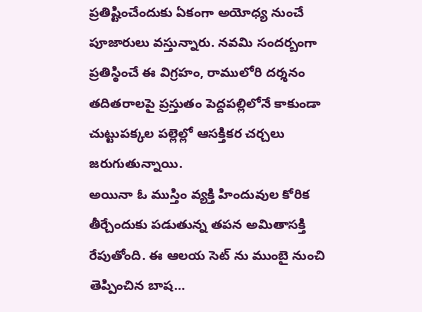ప్రతిష్టించేందుకు ఏకంగా అయోధ్య నుంచే పూజారులు వస్తున్నారు. నవమి సందర్బంగా ప్రతిస్ఠించే ఈ విగ్రహం, రాములోరి దర్శనం తదితరాలపై ప్రస్తుతం పెద్దపల్లిలోనే కాకుండా చుట్టుపక్కల పల్లెల్లో ఆసక్తికర చర్చలు జరుగుతున్నాయి.
అయినా ఓ ముస్తిం వ్యక్తి హిందువుల కోరిక తీర్చేందుకు పడుతున్న తపన అమితాసక్తి రేపుతోంది. ఈ ఆలయ సెట్ ను ముంబై నుంచి తెప్పించిన బాష…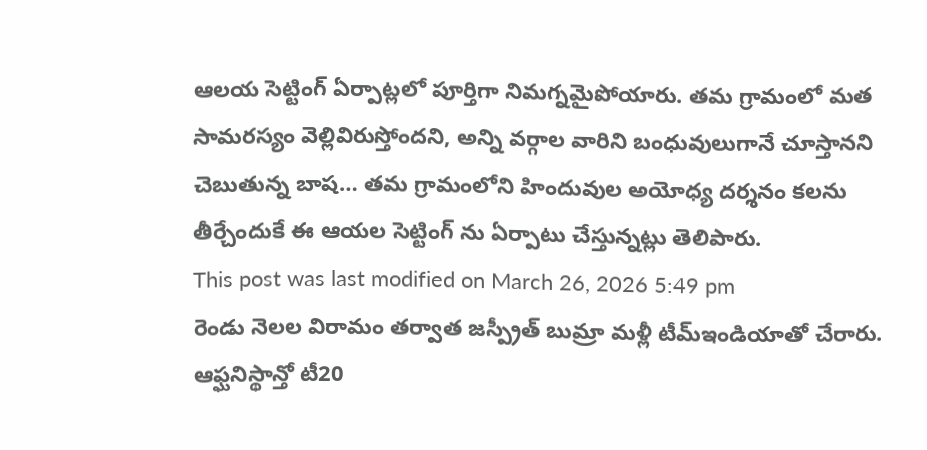ఆలయ సెట్టింగ్ ఏర్పాట్లలో పూర్తిగా నిమగ్నమైపోయారు. తమ గ్రామంలో మత సామరస్యం వెల్లివిరుస్తోందని, అన్ని వర్గాల వారిని బంధువులుగానే చూస్తానని చెబుతున్న బాష… తమ గ్రామంలోని హిందువుల అయోధ్య దర్శనం కలను తీర్చేందుకే ఈ ఆయల సెట్టింగ్ ను ఏర్పాటు చేస్తున్నట్లు తెలిపారు.
This post was last modified on March 26, 2026 5:49 pm
రెండు నెలల విరామం తర్వాత జస్ప్రీత్ బుమ్రా మళ్లీ టీమ్ఇండియాతో చేరారు. ఆఫ్ఘనిస్థాన్తో టీ20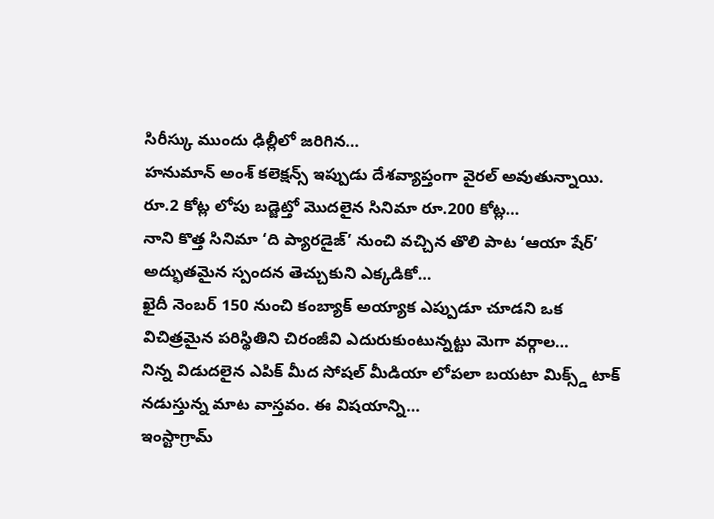సిరీస్కు ముందు ఢిల్లీలో జరిగిన…
హనుమాన్ అంశ్ కలెక్షన్స్ ఇప్పుడు దేశవ్యాప్తంగా వైరల్ అవుతున్నాయి. రూ.2 కోట్ల లోపు బడ్జెట్తో మొదలైన సినిమా రూ.200 కోట్ల…
నాని కొత్త సినిమా ‘ది ప్యారడైజ్’ నుంచి వచ్చిన తొలి పాట ‘ఆయా షేర్’ అద్భుతమైన స్పందన తెచ్చుకుని ఎక్కడికో…
ఖైదీ నెంబర్ 150 నుంచి కంబ్యాక్ అయ్యాక ఎప్పుడూ చూడని ఒక విచిత్రమైన పరిస్థితిని చిరంజీవి ఎదురుకుంటున్నట్టు మెగా వర్గాల…
నిన్న విడుదలైన ఎపిక్ మీద సోషల్ మీడియా లోపలా బయటా మిక్స్డ్ టాక్ నడుస్తున్న మాట వాస్తవం. ఈ విషయాన్ని…
ఇంస్టాగ్రామ్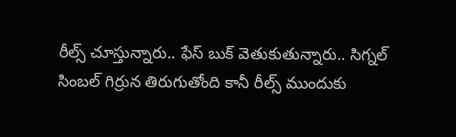రీల్స్ చూస్తున్నారు.. ఫేస్ బుక్ వెతుకుతున్నారు.. సిగ్నల్ సింబల్ గిర్రున తిరుగుతోంది కానీ రీల్స్ ముందుకు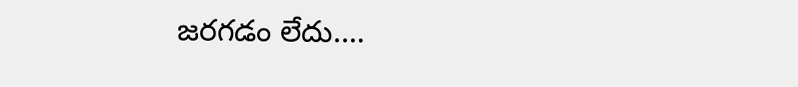జరగడం లేదు.…